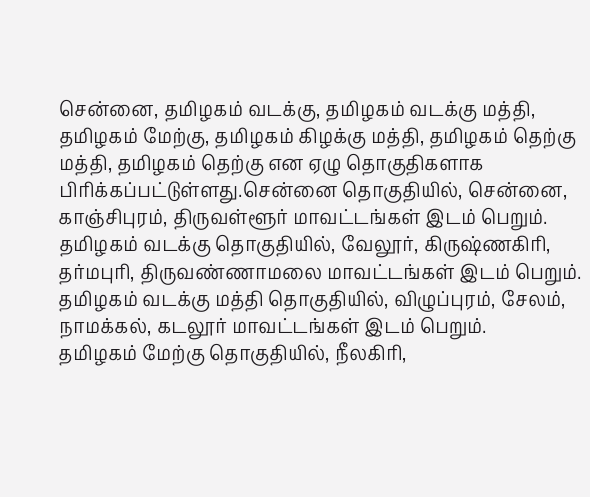சென்னை, தமிழகம் வடக்கு, தமிழகம் வடக்கு மத்தி, தமிழகம் மேற்கு, தமிழகம் கிழக்கு மத்தி, தமிழகம் தெற்கு மத்தி, தமிழகம் தெற்கு என ஏழு தொகுதிகளாக பிரிக்கப்பட்டுள்ளது.சென்னை தொகுதியில், சென்னை, காஞ்சிபுரம், திருவள்ளூர் மாவட்டங்கள் இடம் பெறும். தமிழகம் வடக்கு தொகுதியில், வேலூர், கிருஷ்ணகிரி, தர்மபுரி, திருவண்ணாமலை மாவட்டங்கள் இடம் பெறும். தமிழகம் வடக்கு மத்தி தொகுதியில், விழுப்புரம், சேலம், நாமக்கல், கடலூர் மாவட்டங்கள் இடம் பெறும்.
தமிழகம் மேற்கு தொகுதியில், நீலகிரி,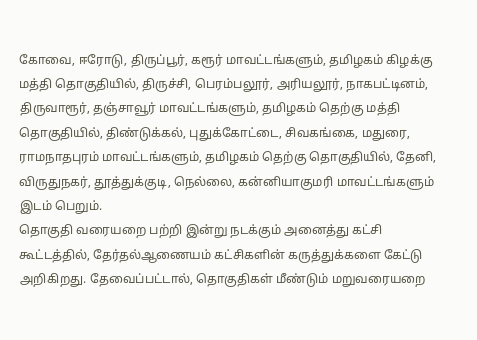கோவை, ஈரோடு, திருப்பூர், கரூர் மாவட்டங்களும், தமிழகம் கிழக்கு மத்தி தொகுதியில், திருச்சி, பெரம்பலூர், அரியலூர், நாகபட்டினம், திருவாரூர், தஞ்சாவூர் மாவட்டங்களும், தமிழகம் தெற்கு மத்தி தொகுதியில், திண்டுக்கல், புதுக்கோட்டை, சிவகங்கை, மதுரை, ராமநாதபுரம் மாவட்டங்களும், தமிழகம் தெற்கு தொகுதியில், தேனி, விருதுநகர், தூத்துக்குடி, நெல்லை, கன்னியாகுமரி மாவட்டங்களும் இடம் பெறும்.
தொகுதி வரையறை பற்றி இன்று நடக்கும் அனைத்து கட்சி கூட்டத்தில், தேர்தல்ஆணையம் கட்சிகளின் கருத்துக்களை கேட்டு அறிகிறது. தேவைப்பட்டால், தொகுதிகள் மீண்டும் மறுவரையறை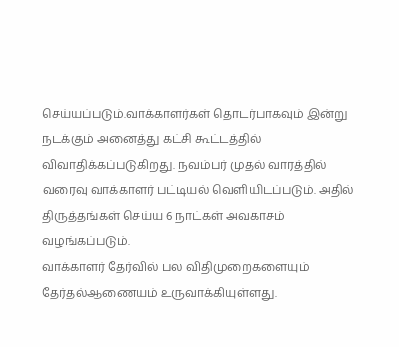செய்யப்படும்.வாக்காளர்கள் தொடர்பாகவும் இன்று நடக்கும் அனைத்து கட்சி கூட்டத்தில் விவாதிக்கப்படுகிறது. நவம்பர் முதல் வாரத்தில் வரைவு வாக்காளர் பட்டியல் வெளியிடப்படும். அதில் திருத்தங்கள் செய்ய 6 நாட்கள் அவகாசம் வழங்கப்படும்.
வாக்காளர் தேர்வில் பல விதிமுறைகளையும் தேர்தல்ஆணையம் உருவாக்கியுள்ளது.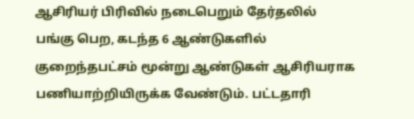ஆசிரியர் பிரிவில் நடைபெறும் தேர்தலில் பங்கு பெற, கடந்த 6 ஆண்டுகளில் குறைந்தபட்சம் மூன்று ஆண்டுகள் ஆசிரியராக பணியாற்றியிருக்க வேண்டும். பட்டதாரி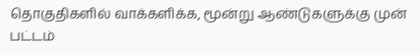தொகுதிகளில் வாக்களிக்க, மூன்று ஆண்டுகளுக்கு முன் பட்டம்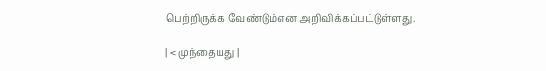பெற்றிருக்க வேண்டும்என அறிவிக்கப்பட்டுள்ளது.

| < முந்தையது |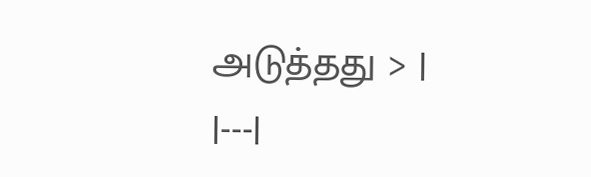அடுத்தது > |
|---|